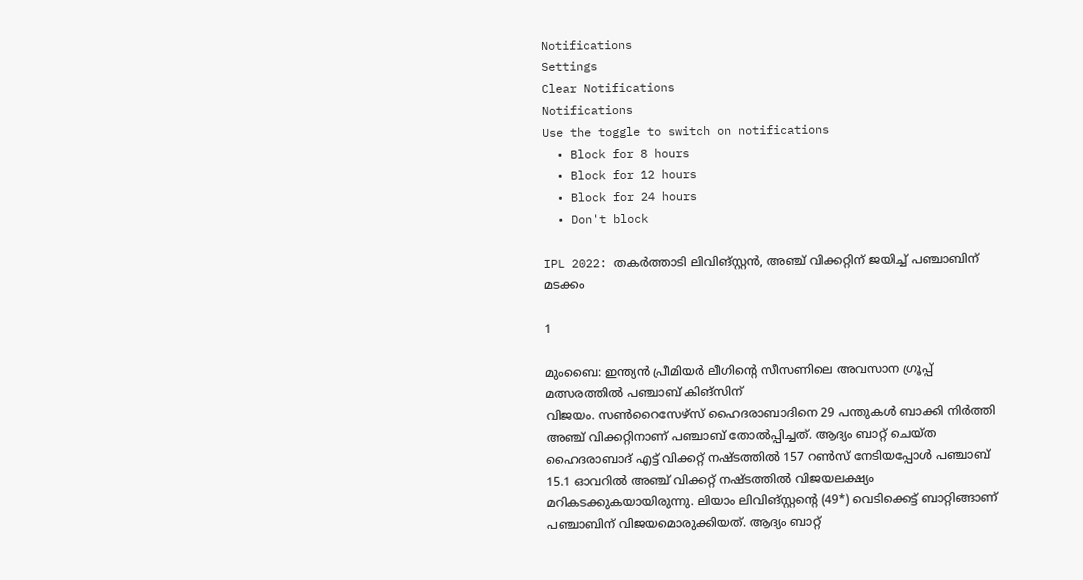Notifications
Settings
Clear Notifications
Notifications
Use the toggle to switch on notifications
  • Block for 8 hours
  • Block for 12 hours
  • Block for 24 hours
  • Don't block

IPL 2022: തകര്‍ത്താടി ലിവിങ്സ്റ്റന്‍, അഞ്ച് വിക്കറ്റിന് ജയിച്ച് പഞ്ചാബിന് മടക്കം

1

മുംബൈ: ഇന്ത്യന്‍ പ്രീമിയര്‍ ലീഗിന്റെ സീസണിലെ അവസാന ഗ്രൂപ്പ് മത്സരത്തില്‍ പഞ്ചാബ് കിങ്‌സിന്
വിജയം. സണ്‍റൈസേഴ്‌സ് ഹൈദരാബാദിനെ 29 പന്തുകള്‍ ബാക്കി നിര്‍ത്തി അഞ്ച് വിക്കറ്റിനാണ് പഞ്ചാബ് തോല്‍പ്പിച്ചത്. ആദ്യം ബാറ്റ് ചെയ്ത ഹൈദരാബാദ് എട്ട് വിക്കറ്റ് നഷ്ടത്തില്‍ 157 റണ്‍സ് നേടിയപ്പോള്‍ പഞ്ചാബ് 15.1 ഓവറില്‍ അഞ്ച് വിക്കറ്റ് നഷ്ടത്തില്‍ വിജയലക്ഷ്യം മറികടക്കുകയായിരുന്നു. ലിയാം ലിവിങ്‌സ്റ്റന്റെ (49*) വെടിക്കെട്ട് ബാറ്റിങ്ങാണ് പഞ്ചാബിന് വിജയമൊരുക്കിയത്. ആദ്യം ബാറ്റ്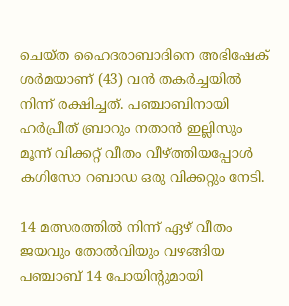ചെയ്ത ഹൈദരാബാദിനെ അഭിഷേക് ശര്‍മയാണ് (43) വന്‍ തകര്‍ച്ചയില്‍ നിന്ന് രക്ഷിച്ചത്. പഞ്ചാബിനായി ഹര്‍പ്രീത് ബ്രാറും നതാന്‍ ഇല്ലിസും മൂന്ന് വിക്കറ്റ് വീതം വീഴ്ത്തിയപ്പോള്‍ കഗിസോ റബാഡ ഒരു വിക്കറ്റും നേടി.

14 മത്സരത്തില്‍ നിന്ന് ഏഴ് വീതം ജയവും തോല്‍വിയും വഴങ്ങിയ പഞ്ചാബ് 14 പോയിന്റുമായി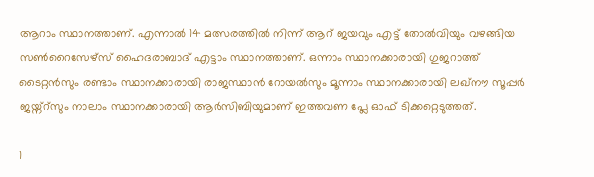ആറാം സ്ഥാനത്താണ്. എന്നാല്‍ 14 മത്സരത്തില്‍ നിന്ന് ആറ് ജയവും എട്ട് തോല്‍വിയും വഴങ്ങിയ സണ്‍റൈസേഴ്‌സ് ഹൈദരാബാദ് എട്ടാം സ്ഥാനത്താണ്. ഒന്നാം സ്ഥാനക്കാരായി ഗുജറാത്ത് ടൈറ്റന്‍സും രണ്ടാം സ്ഥാനക്കാരായി രാജസ്ഥാന്‍ റോയല്‍സും മൂന്നാം സ്ഥാനക്കാരായി ലഖ്‌നൗ സൂപ്പര്‍ ജയ്ന്റ്‌സും നാലാം സ്ഥാനക്കാരായി ആര്‍സിബിയുമാണ് ഇത്തവണ പ്ലേ ഓഫ് ടിക്കറ്റെടുത്തത്.

1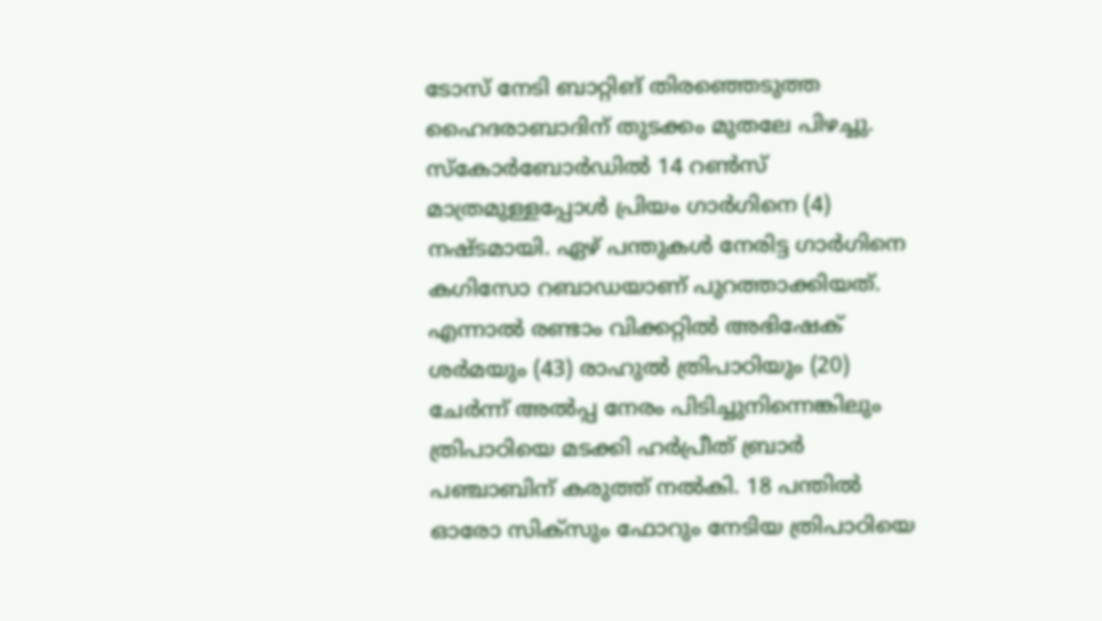ടോസ് നേടി ബാറ്റിങ് തിരഞ്ഞെടുത്ത ഹൈദരാബാദിന് തുടക്കം മുതലേ പിഴച്ചു. സ്‌കോര്‍ബോര്‍ഡില്‍ 14 റണ്‍സ് മാത്രമുള്ളപ്പോള്‍ പ്രിയം ഗാര്‍ഗിനെ (4) നഷ്ടമായി. ഏഴ് പന്തുകള്‍ നേരിട്ട ഗാര്‍ഗിനെ കഗിസോ റബാഡയാണ് പുറത്താക്കിയത്. എന്നാല്‍ രണ്ടാം വിക്കറ്റില്‍ അഭിഷേക് ശര്‍മയും (43) രാഹുല്‍ ത്രിപാഠിയും (20) ചേര്‍ന്ന് അല്‍പ്പ നേരം പിടിച്ചുനിന്നെങ്കിലും ത്രിപാഠിയെ മടക്കി ഹര്‍പ്രീത് ബ്രാര്‍ പഞ്ചാബിന് കരുത്ത് നല്‍കി. 18 പന്തില്‍ ഓരോ സിക്‌സും ഫോറും നേടിയ ത്രിപാഠിയെ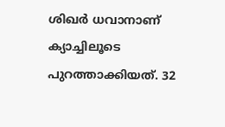ശിഖര്‍ ധവാനാണ് ക്യാച്ചിലൂടെ പുറത്താക്കിയത്. 32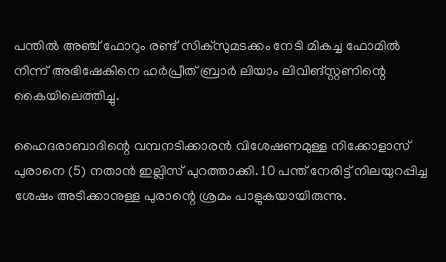പന്തില്‍ അഞ്ച് ഫോറും രണ്ട് സിക്‌സുമടക്കം നേടി മികച്ച ഫോമില്‍ നിന്ന് അഭിഷേകിനെ ഹര്‍പ്രീത് ബ്രാര്‍ ലിയാം ലിവിങ്സ്റ്റണിന്റെ കൈയിലെത്തിച്ചു.

ഹൈദരാബാദിന്റെ വമ്പനടിക്കാരന്‍ വിശേഷണമുള്ള നിക്കോളാസ് പുരാനെ (5) നതാന്‍ ഇല്ലിസ് പുറത്താക്കി. 10 പന്ത് നേരിട്ട് നിലയുറപ്പിച്ച ശേഷം അടിക്കാനുള്ള പുരാന്റെ ശ്രമം പാളുകയായിരുന്നു.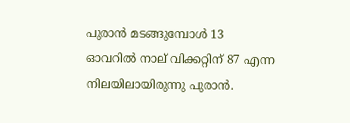പുരാന്‍ മടങ്ങുമ്പോള്‍ 13 ഓവറില്‍ നാല് വിക്കറ്റിന് 87 എന്ന നിലയിലായിരുന്നു പുരാന്‍.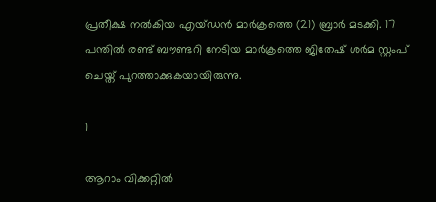പ്രതീക്ഷ നല്‍കിയ എയ്ഡന്‍ മാര്‍ക്രത്തെ (21) ബ്രാര്‍ മടക്കി. 17 പന്തില്‍ രണ്ട് ബൗണ്ടറി നേടിയ മാര്‍ക്രത്തെ ജിതേഷ് ശര്‍മ സ്റ്റംപ് ചെയ്ത് പുറത്താക്കുകയായിരുന്നു.

1

ആറാം വിക്കറ്റില്‍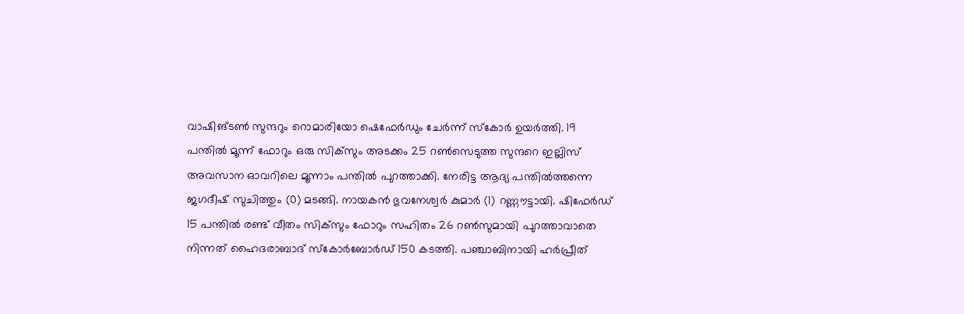വാഷിങ്ടണ്‍ സുന്ദറും റൊമാരിയോ ഷെഫേര്‍ഡും ചേര്‍ന്ന് സ്‌കോര്‍ ഉയര്‍ത്തി. 19 പന്തില്‍ മൂന്ന് ഫോറും ഒരു സിക്‌സും അടക്കം 25 റണ്‍സെടുത്ത സുന്ദറെ ഇല്ലിസ് അവസാന ഓവറിലെ മൂന്നാം പന്തില്‍ പുറത്താക്കി. നേരിട്ട ആദ്യ പന്തില്‍ത്തന്നെ ജഗദീഷ് സുചിത്തും (0) മടങ്ങി. നായകന്‍ ഭുവനേശ്വര്‍ കുമാര്‍ (1) റണ്ണൗട്ടായി. ഷിഫേര്‍ഡ് 15 പന്തില്‍ രണ്ട് വീതം സിക്‌സും ഫോറും സഹിതം 26 റണ്‍സുമായി പുറത്താവാതെ നിന്നത് ഹൈദരാബാദ് സ്‌കോര്‍ബോര്‍ഡ് 150 കടത്തി. പഞ്ചാബിനായി ഹര്‍പ്രീത്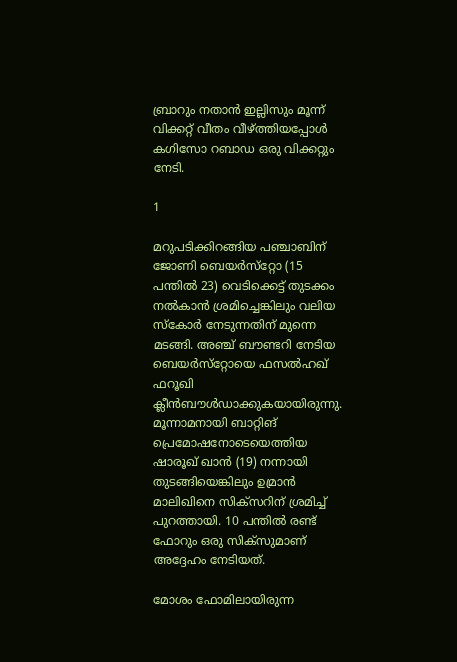ബ്രാറും നതാന്‍ ഇല്ലിസും മൂന്ന് വിക്കറ്റ് വീതം വീഴ്ത്തിയപ്പോള്‍ കഗിസോ റബാഡ ഒരു വിക്കറ്റും നേടി.

1

മറുപടിക്കിറങ്ങിയ പഞ്ചാബിന് ജോണി ബെയര്‍സ്‌റ്റോ (15 പന്തില്‍ 23) വെടിക്കെട്ട് തുടക്കം നല്‍കാന്‍ ശ്രമിച്ചെങ്കിലും വലിയ സ്‌കോര്‍ നേടുന്നതിന് മുന്നെ മടങ്ങി. അഞ്ച് ബൗണ്ടറി നേടിയ ബെയര്‍സ്‌റ്റോയെ ഫസല്‍ഹഖ് ഫറൂഖി ക്ലീന്‍ബൗള്‍ഡാക്കുകയായിരുന്നു. മൂന്നാമനായി ബാറ്റിങ് പ്രെമോഷനോടെയെത്തിയ ഷാരൂഖ് ഖാന്‍ (19) നന്നായി തുടങ്ങിയെങ്കിലും ഉമ്രാന്‍ മാലിഖിനെ സിക്‌സറിന് ശ്രമിച്ച് പുറത്തായി. 10 പന്തില്‍ രണ്ട് ഫോറും ഒരു സിക്‌സുമാണ് അദ്ദേഹം നേടിയത്.

മോശം ഫോമിലായിരുന്ന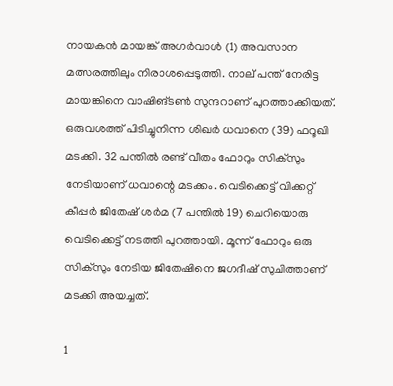നായകന്‍ മായങ്ക് അഗര്‍വാള്‍ (1) അവസാന മത്സരത്തിലും നിരാശപ്പെടുത്തി. നാല് പന്ത് നേരിട്ട മായങ്കിനെ വാഷിങ്ടണ്‍ സുന്ദറാണ് പുറത്താക്കിയത്. ഒരുവശത്ത് പിടിച്ചുനിന്ന ശിഖര്‍ ധവാനെ (39) ഫറൂഖി മടക്കി. 32 പന്തില്‍ രണ്ട് വീതം ഫോറും സിക്‌സും നേടിയാണ് ധവാന്റെ മടക്കം. വെടിക്കെട്ട് വിക്കറ്റ് കീപ്പര്‍ ജിതേഷ് ശര്‍മ (7 പന്തില്‍ 19) ചെറിയൊരു വെടിക്കെട്ട് നടത്തി പുറത്തായി. മൂന്ന് ഫോറും ഒരു സിക്‌സും നേടിയ ജിതേഷിനെ ജഗദീഷ് സുചിത്താണ് മടക്കി അയച്ചത്.

1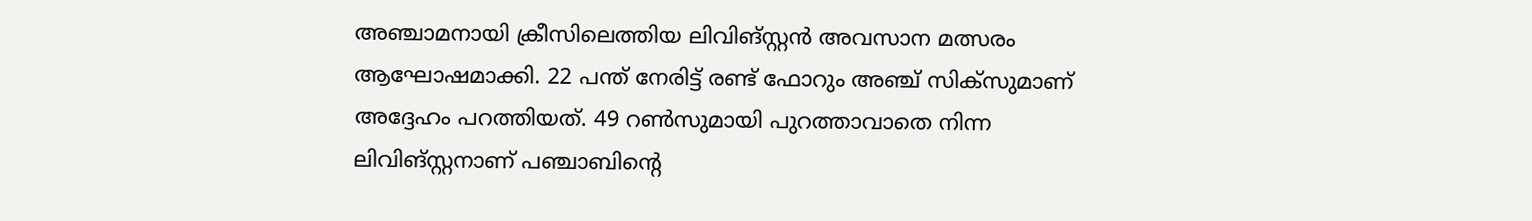അഞ്ചാമനായി ക്രീസിലെത്തിയ ലിവിങ്സ്റ്റന്‍ അവസാന മത്സരം ആഘോഷമാക്കി. 22 പന്ത് നേരിട്ട് രണ്ട് ഫോറും അഞ്ച് സിക്‌സുമാണ് അദ്ദേഹം പറത്തിയത്. 49 റണ്‍സുമായി പുറത്താവാതെ നിന്ന ലിവിങ്സ്റ്റനാണ് പഞ്ചാബിന്റെ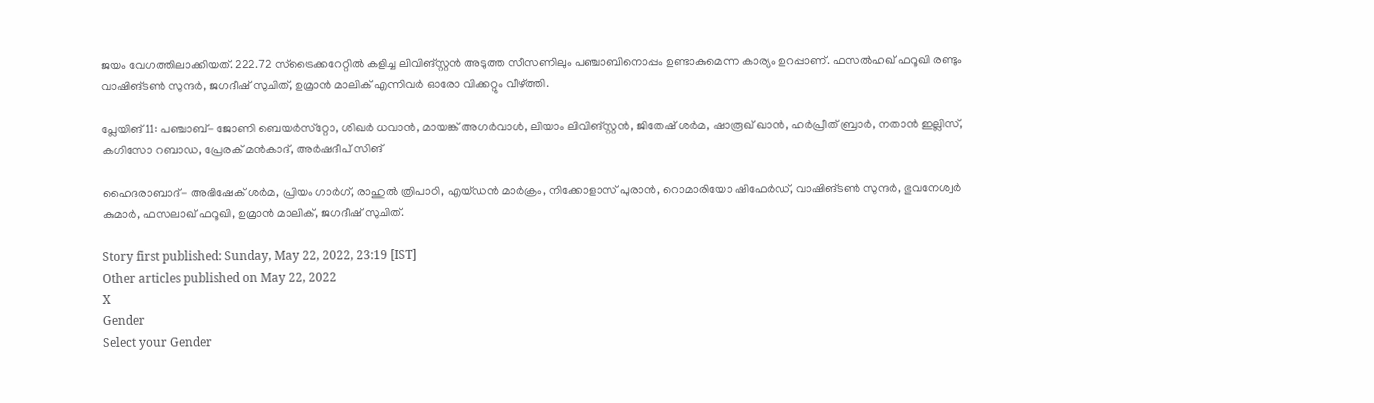ജയം വേഗത്തിലാക്കിയത്. 222.72 സ്‌ട്രൈക്കറേറ്റില്‍ കളിച്ച ലിവിങ്സ്റ്റന്‍ അടുത്ത സീസണിലും പഞ്ചാബിനൊപ്പം ഉണ്ടാകുമെന്ന കാര്യം ഉറപ്പാണ്. ഫസല്‍ഹഖ് ഫറൂഖി രണ്ടും വാഷിങ്ടണ്‍ സുന്ദര്‍, ജഗദീഷ് സുചിത്, ഉമ്രാന്‍ മാലിക് എന്നിവര്‍ ഓരോ വിക്കറ്റും വീഴ്ത്തി.

പ്ലേയിങ് 11: പഞ്ചാബ്- ജോണി ബെയര്‍സ്‌റ്റോ, ശിഖര്‍ ധവാന്‍, മായങ്ക് അഗര്‍വാള്‍, ലിയാം ലിവിങ്സ്റ്റന്‍, ജിതേഷ് ശര്‍മ, ഷാരൂഖ് ഖാന്‍, ഹര്‍പ്രീത് ബ്രാര്‍, നതാന്‍ ഇല്ലിസ്, കഗിസോ റബാഡ, പ്രേരക് മന്‍കാദ്, അര്‍ഷദീപ് സിങ്

ഹൈദരാബാദ്- അഭിഷേക് ശര്‍മ, പ്രിയം ഗാര്‍ഗ്, രാഹുല്‍ ത്രിപാഠി, എയ്ഡന്‍ മാര്‍ക്രം, നിക്കോളാസ് പുരാന്‍, റൊമാരിയോ ഷിഫേര്‍ഡ്, വാഷിങ്ടണ്‍ സുന്ദര്‍, ഭുവനേശ്വര്‍ കുമാര്‍, ഫസലാഖ് ഫറൂഖി, ഉമ്രാന്‍ മാലിക്, ജഗദീഷ് സുചിത്.

Story first published: Sunday, May 22, 2022, 23:19 [IST]
Other articles published on May 22, 2022
X
Gender
Select your Gender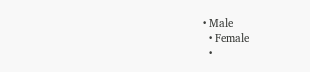• Male
  • Female
  •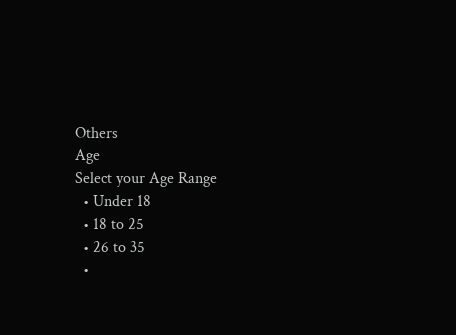Others
Age
Select your Age Range
  • Under 18
  • 18 to 25
  • 26 to 35
  •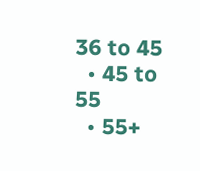36 to 45
  • 45 to 55
  • 55+